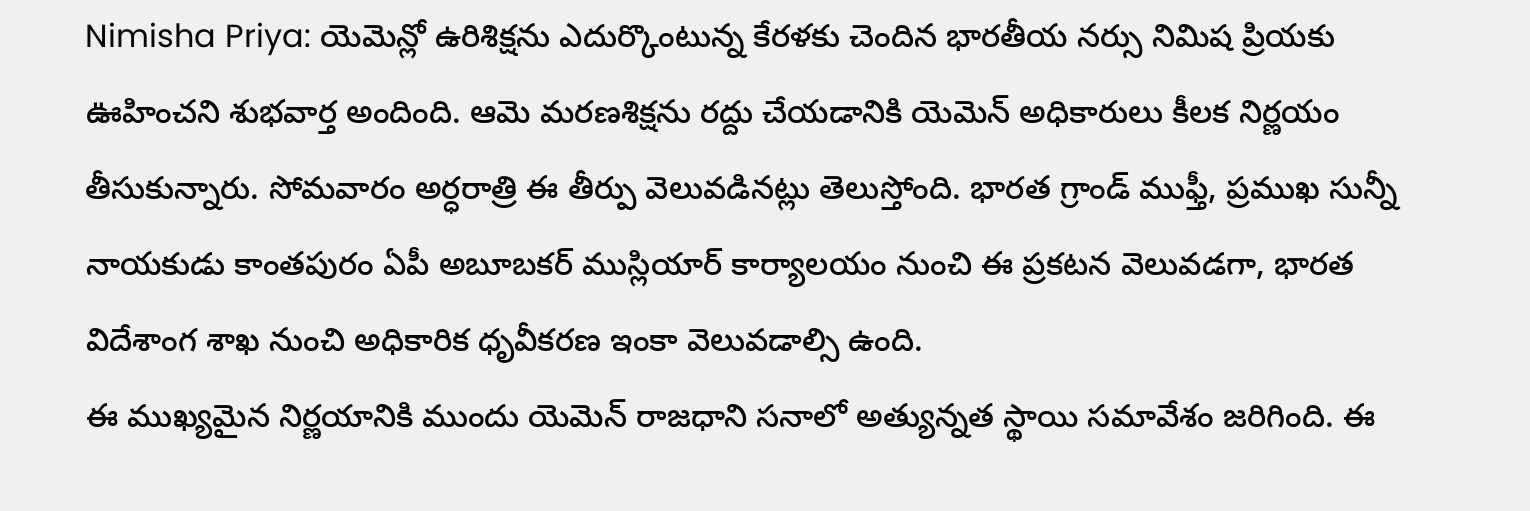Nimisha Priya: యెమెన్లో ఉరిశిక్షను ఎదుర్కొంటున్న కేరళకు చెందిన భారతీయ నర్సు నిమిష ప్రియకు ఊహించని శుభవార్త అందింది. ఆమె మరణశిక్షను రద్దు చేయడానికి యెమెన్ అధికారులు కీలక నిర్ణయం తీసుకున్నారు. సోమవారం అర్ధరాత్రి ఈ తీర్పు వెలువడినట్లు తెలుస్తోంది. భారత గ్రాండ్ ముఫ్తీ, ప్రముఖ సున్నీ నాయకుడు కాంతపురం ఏపీ అబూబకర్ ముస్లియార్ కార్యాలయం నుంచి ఈ ప్రకటన వెలువడగా, భారత విదేశాంగ శాఖ నుంచి అధికారిక ధృవీకరణ ఇంకా వెలువడాల్సి ఉంది.
ఈ ముఖ్యమైన నిర్ణయానికి ముందు యెమెన్ రాజధాని సనాలో అత్యున్నత స్థాయి సమావేశం జరిగింది. ఈ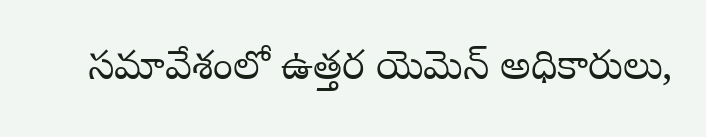సమావేశంలో ఉత్తర యెమెన్ అధికారులు,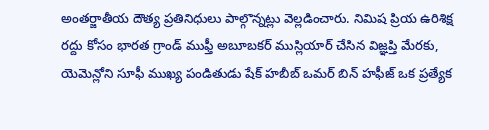అంతర్జాతీయ దౌత్య ప్రతినిధులు పాల్గొన్నట్లు వెల్లడించారు. నిమిష ప్రియ ఉరిశిక్ష రద్దు కోసం భారత గ్రాండ్ ముఫ్తీ అబూబకర్ ముస్లియార్ చేసిన విజ్ఞప్తి మేరకు, యెమెన్లోని సూఫీ ముఖ్య పండితుడు షేక్ హబీబ్ ఒమర్ బిన్ హఫీజ్ ఒక ప్రత్యేక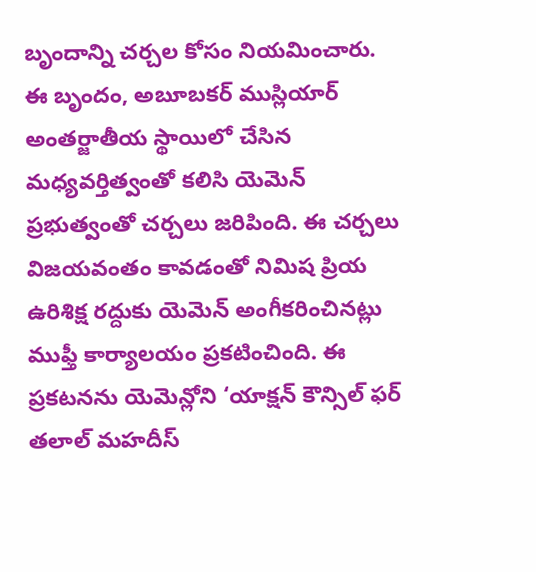బృందాన్ని చర్చల కోసం నియమించారు.
ఈ బృందం, అబూబకర్ ముస్లియార్ అంతర్జాతీయ స్థాయిలో చేసిన మధ్యవర్తిత్వంతో కలిసి యెమెన్ ప్రభుత్వంతో చర్చలు జరిపింది. ఈ చర్చలు విజయవంతం కావడంతో నిమిష ప్రియ ఉరిశిక్ష రద్దుకు యెమెన్ అంగీకరించినట్లు ముఫ్తీ కార్యాలయం ప్రకటించింది. ఈ ప్రకటనను యెమెన్లోని ‘యాక్షన్ కౌన్సిల్ ఫర్ తలాల్ మహదీస్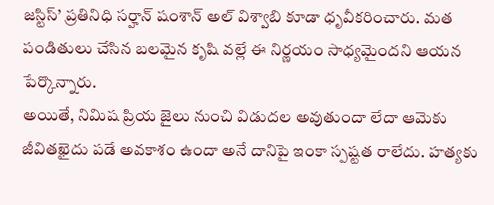జస్టిస్’ ప్రతినిధి సర్హాన్ షంశాన్ అల్ విశ్వాబి కూడా ధృవీకరించారు. మత పండితులు చేసిన బలమైన కృషి వల్లే ఈ నిర్ణయం సాధ్యమైందని ఆయన పేర్కొన్నారు.
అయితే, నిమిష ప్రియ జైలు నుంచి విడుదల అవుతుందా లేదా ఆమెకు జీవితఖైదు పడే అవకాశం ఉందా అనే దానిపై ఇంకా స్పష్టత రాలేదు. హత్యకు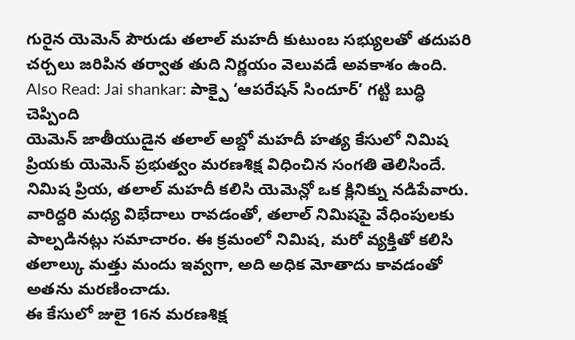గురైన యెమెన్ పౌరుడు తలాల్ మహదీ కుటుంబ సభ్యులతో తదుపరి చర్చలు జరిపిన తర్వాత తుది నిర్ణయం వెలువడే అవకాశం ఉంది.
Also Read: Jai shankar: పాక్పై ‘ఆపరేషన్ సిందూర్’ గట్టి బుద్ధి చెప్పింది
యెమెన్ జాతీయుడైన తలాల్ అబ్దో మహదీ హత్య కేసులో నిమిష ప్రియకు యెమెన్ ప్రభుత్వం మరణశిక్ష విధించిన సంగతి తెలిసిందే. నిమిష ప్రియ, తలాల్ మహదీ కలిసి యెమెన్లో ఒక క్లినిక్ను నడిపేవారు. వారిద్దరి మధ్య విభేదాలు రావడంతో, తలాల్ నిమిషపై వేధింపులకు పాల్పడినట్లు సమాచారం. ఈ క్రమంలో నిమిష, మరో వ్యక్తితో కలిసి తలాల్కు మత్తు మందు ఇవ్వగా, అది అధిక మోతాదు కావడంతో అతను మరణించాడు.
ఈ కేసులో జులై 16న మరణశిక్ష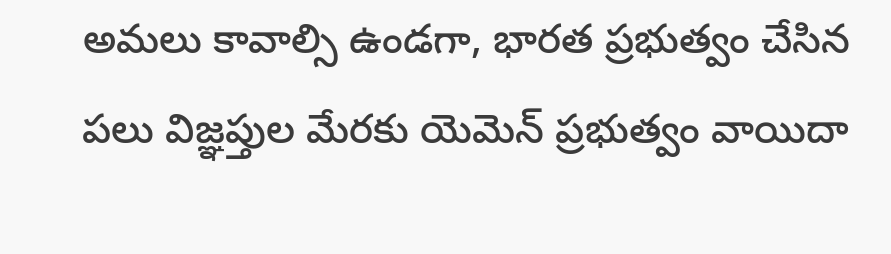అమలు కావాల్సి ఉండగా, భారత ప్రభుత్వం చేసిన పలు విజ్ఞప్తుల మేరకు యెమెన్ ప్రభుత్వం వాయిదా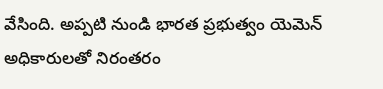వేసింది. అప్పటి నుండి భారత ప్రభుత్వం యెమెన్ అధికారులతో నిరంతరం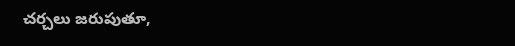చర్చలు జరుపుతూ,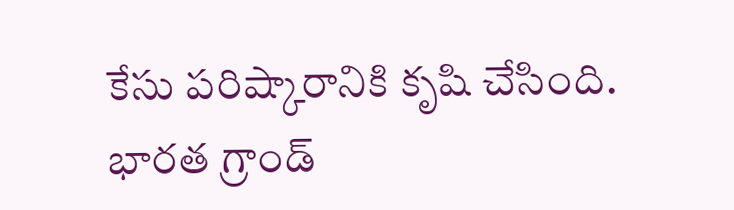కేసు పరిష్కారానికి కృషి చేసింది. భారత గ్రాండ్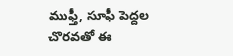ముఫ్తీ, సూఫీ పెద్దల చొరవతో ఈ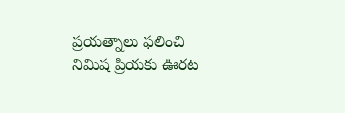ప్రయత్నాలు ఫలించి నిమిష ప్రియకు ఊరట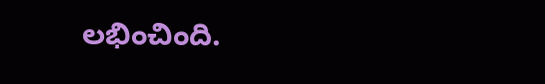లభించింది.